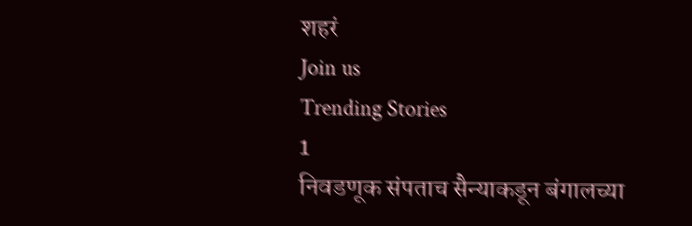शहरं
Join us
Trending Stories
1
निवडणूक संपताच सैन्याकडून बंगालच्या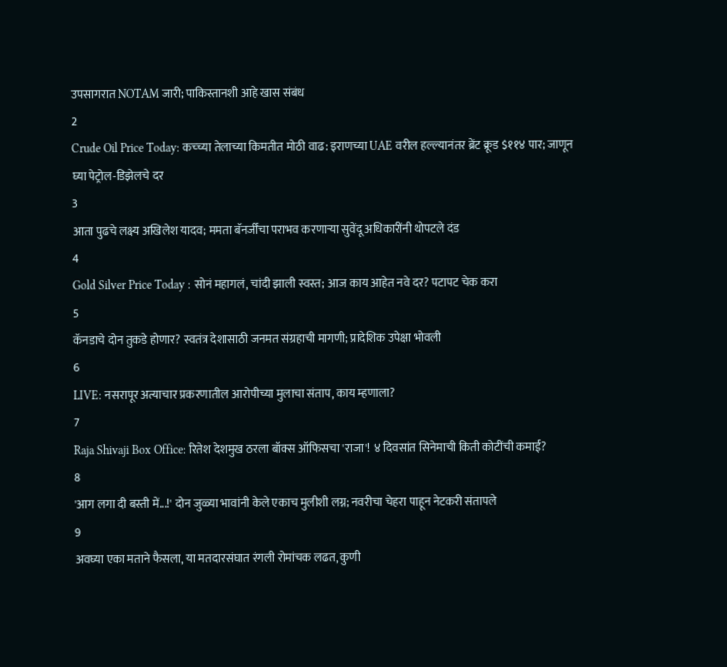उपसागरात NOTAM जारी; पाकिस्तानशी आहे खास संबंध
2
Crude Oil Price Today: कच्च्या तेलाच्या किमतीत मोठी वाढ: इराणच्या UAE वरील हल्ल्यानंतर ब्रेंट क्रूड $११४ पार; जाणून घ्या पेट्रोल-डिझेलचे दर
3
आता पुढचे लक्ष्य अखिलेश यादव; ममता बॅनर्जींचा पराभव करणाऱ्या सुवेंदू अधिकारींनी थोपटले दंड
4
Gold Silver Price Today : सोनं महागलं, चांदी झाली स्वस्त; आज काय आहेत नवे दर? पटापट चेक करा
5
कॅनडाचे दोन तुकडे होणार? स्वतंत्र देशासाठी जनमत संग्रहाची मागणी; प्रादेशिक उपेक्षा भोवली
6
LIVE: नसरापूर अत्याचार प्रकरणातील आरोपीच्या मुलाचा संताप, काय म्हणाला?
7
Raja Shivaji Box Office: रितेश देशमुख ठरला बॉक्स ऑफिसचा 'राजा'! ४ दिवसांत सिनेमाची किती कोटींची कमाई?
8
'आग लगा दी बस्ती में...!' दोन जुळ्या भावांनी केले एकाच मुलीशी लग्न; नवरीचा चेहरा पाहून नेटकरी संतापले
9
अवघ्या एका मताने फैसला, या मतदारसंघात रंगली रोमांचक लढत, कुणी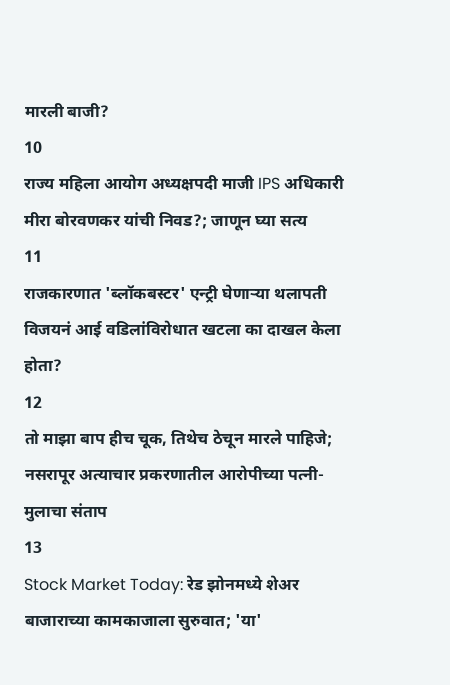मारली बाजी?
10
राज्य महिला आयोग अध्यक्षपदी माजी IPS अधिकारी मीरा बोरवणकर यांची निवड?; जाणून घ्या सत्य
11
राजकारणात 'ब्लॉकबस्टर' एन्ट्री घेणाऱ्या थलापती विजयनं आई वडिलांविरोधात खटला का दाखल केला होता?
12
तो माझा बाप हीच चूक, तिथेच ठेचून मारले पाहिजे; नसरापूर अत्याचार प्रकरणातील आरोपीच्या पत्नी-मुलाचा संताप
13
Stock Market Today: रेड झोनमध्ये शेअर बाजाराच्या कामकाजाला सुरुवात; 'या'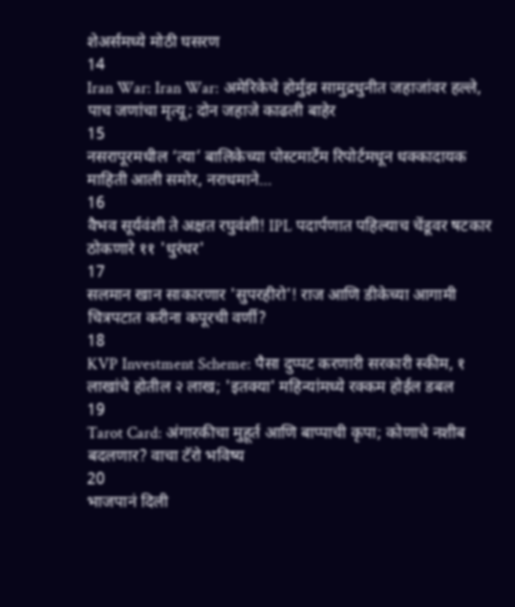शेअर्समध्ये मोठी घसरण
14
Iran War: Iran War: अमेरिकेचे होर्मुझ सामुद्रधुनीत जहाजांवर हल्ले, पाच जणांचा मृत्यू; दोन जहाजे काढली बाहेर
15
नसरापूरमधील ‘त्या’ बालिकेच्या पोस्टमार्टेम रिपोर्टमधून धक्कादायक माहिती आली समोर, नराधमाने…
16
वैभव सूर्यवंशी ते अक्षत रघुवंशी! IPL पदार्पणात पहिल्याच चेंडूवर षटकार ठोकणारे ११ 'धुरंधर'
17
सलमान खान साकारणार 'सुपरहीरो'! राज आणि डीकेच्या आगामी चित्रपटात करीना कपूरची वर्णी?
18
KVP Investment Scheme: पैसा दुप्पट करणारी सरकारी स्कीम, १ लाखांचे होतील २ लाख; 'इतक्या' महिन्यांमध्ये रक्कम होईल डबल
19
Tarot Card: अंगारकीचा मुहूर्त आणि बाप्पाची कृपा; कोणाचे नशीब बदलणार? वाचा टॅरो भविष्य
20
भाजपानं दिली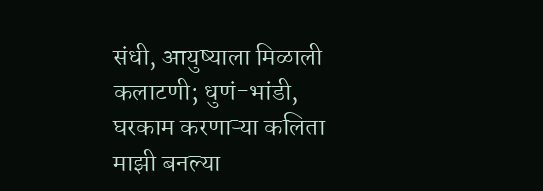संधी, आयुष्याला मिळाली कलाटणी; धुणं-भांडी, घरकाम करणाऱ्या कलिता माझी बनल्या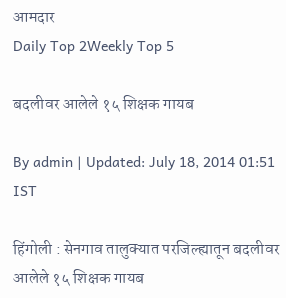आमदार
Daily Top 2Weekly Top 5

बदलीवर आलेले १५ शिक्षक गायब

By admin | Updated: July 18, 2014 01:51 IST

हिंगोली : सेनगाव तालुक्यात परजिल्ह्यातून बदलीवर आलेले १५ शिक्षक गायब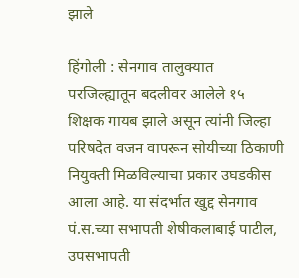झाले

हिंगोली : सेनगाव तालुक्यात परजिल्ह्यातून बदलीवर आलेले १५ शिक्षक गायब झाले असून त्यांनी जिल्हा परिषदेत वजन वापरून सोयीच्या ठिकाणी नियुक्ती मिळविल्याचा प्रकार उघडकीस आला आहे. या संदर्भात खुद्द सेनगाव पं.स.च्या सभापती शेषीकलाबाई पाटील, उपसभापती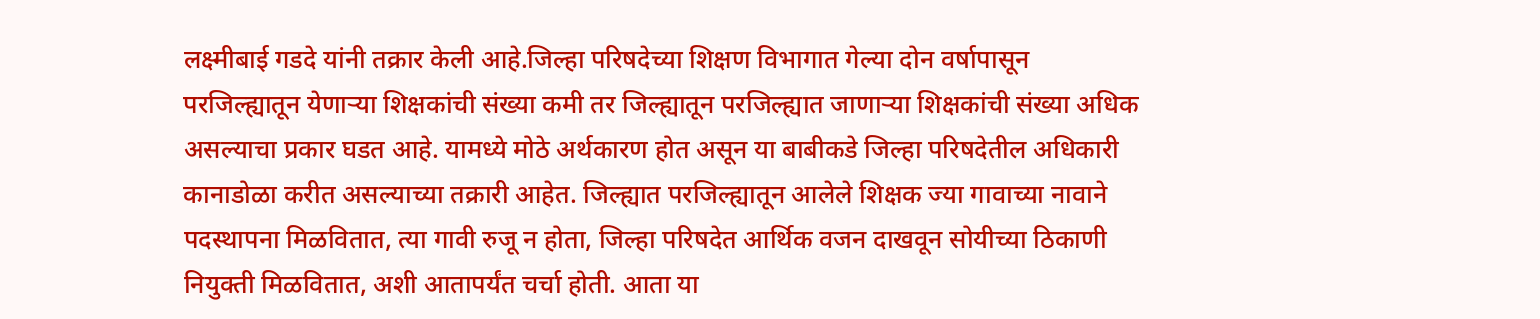लक्ष्मीबाई गडदे यांनी तक्रार केली आहे.जिल्हा परिषदेच्या शिक्षण विभागात गेल्या दोन वर्षापासून परजिल्ह्यातून येणाऱ्या शिक्षकांची संख्या कमी तर जिल्ह्यातून परजिल्ह्यात जाणाऱ्या शिक्षकांची संख्या अधिक असल्याचा प्रकार घडत आहे. यामध्ये मोठे अर्थकारण होत असून या बाबीकडे जिल्हा परिषदेतील अधिकारी कानाडोळा करीत असल्याच्या तक्रारी आहेत. जिल्ह्यात परजिल्ह्यातून आलेले शिक्षक ज्या गावाच्या नावाने पदस्थापना मिळवितात, त्या गावी रुजू न होता, जिल्हा परिषदेत आर्थिक वजन दाखवून सोयीच्या ठिकाणी नियुक्ती मिळवितात, अशी आतापर्यंत चर्चा होती. आता या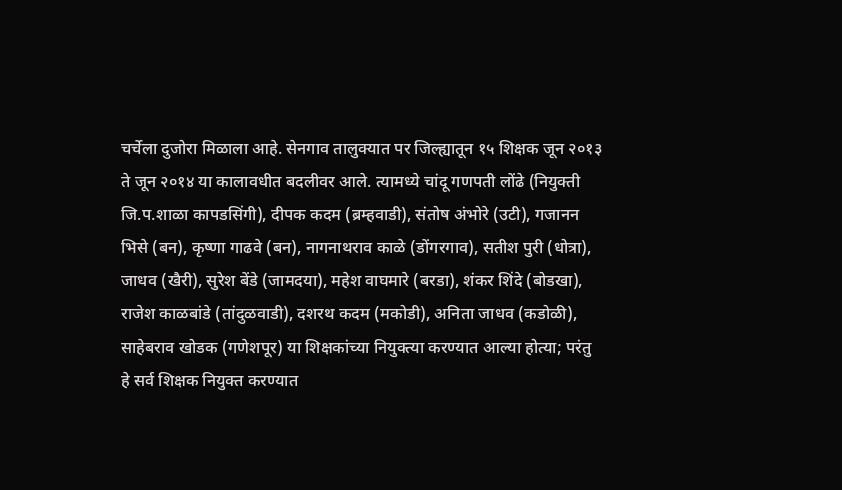चर्चेला दुजोरा मिळाला आहे. सेनगाव तालुक्यात पर जिल्ह्यातून १५ शिक्षक जून २०१३ ते जून २०१४ या कालावधीत बदलीवर आले. त्यामध्ये चांदू गणपती लोंढे (नियुक्ती जि.प.शाळा कापडसिंगी), दीपक कदम (ब्रम्हवाडी), संतोष अंभोरे (उटी), गजानन भिसे (बन), कृष्णा गाढवे (बन), नागनाथराव काळे (डोंगरगाव), सतीश पुरी (धोत्रा), जाधव (खैरी), सुरेश बेंडे (जामदया), महेश वाघमारे (बरडा), शंकर शिंदे (बोडखा), राजेश काळबांडे (तांदुळवाडी), दशरथ कदम (मकोडी), अनिता जाधव (कडोळी), साहेबराव खोडक (गणेशपूर) या शिक्षकांच्या नियुक्त्या करण्यात आल्या होत्या; परंतु हे सर्व शिक्षक नियुक्त करण्यात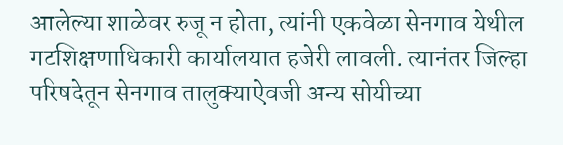आलेल्या शाळेवर रुजू न होता, त्यांनी एकवेळा सेनगाव येथील गटशिक्षणाधिकारी कार्यालयात हजेरी लावली. त्यानंतर जिल्हा परिषदेतून सेनगाव तालुक्याऐवजी अन्य सोयीच्या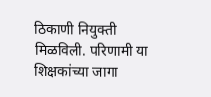ठिकाणी नियुक्ती मिळविली. परिणामी या शिक्षकांच्या जागा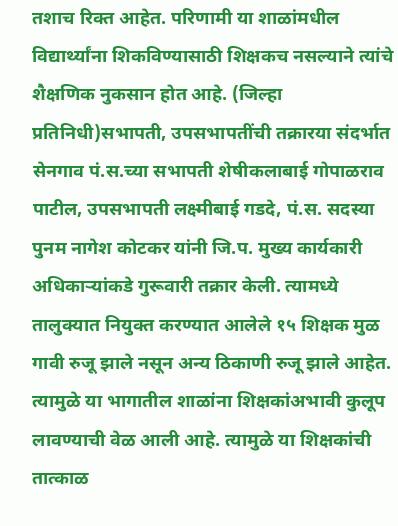तशाच रिक्त आहेत. परिणामी या शाळांमधील विद्यार्थ्यांना शिकविण्यासाठी शिक्षकच नसल्याने त्यांचे शैक्षणिक नुकसान होत आहे. (जिल्हा प्रतिनिधी)सभापती, उपसभापतींची तक्रारया संदर्भात सेनगाव पं.स.च्या सभापती शेषीकलाबाई गोपाळराव पाटील, उपसभापती लक्ष्मीबाई गडदे, पं.स. सदस्या पुनम नागेश कोटकर यांनी जि.प. मुख्य कार्यकारी अधिकाऱ्यांकडे गुरूवारी तक्रार केली. त्यामध्ये तालुक्यात नियुक्त करण्यात आलेले १५ शिक्षक मुळ गावी रुजू झाले नसून अन्य ठिकाणी रुजू झाले आहेत. त्यामुळे या भागातील शाळांना शिक्षकांअभावी कुलूप लावण्याची वेळ आली आहे. त्यामुळे या शिक्षकांची तात्काळ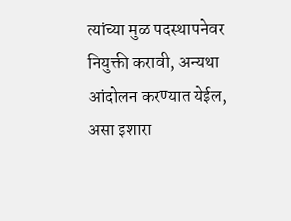त्यांच्या मुळ पदस्थापनेवर नियुक्ती करावी, अन्यथा आंदोलन करण्यात येईल, असा इशारा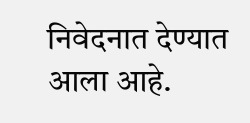निवेदनात देण्यात आला आहे.